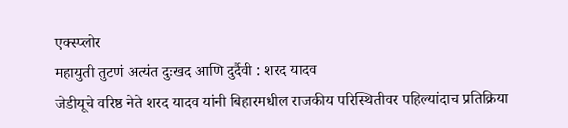एक्स्प्लोर
महायुती तुटणं अत्यंत दुःखद आणि दुर्दैवी : शरद यादव
जेडीयूचे वरिष्ठ नेते शरद यादव यांनी बिहारमधील राजकीय परिस्थितीवर पहिल्यांदाच प्रतिक्रिया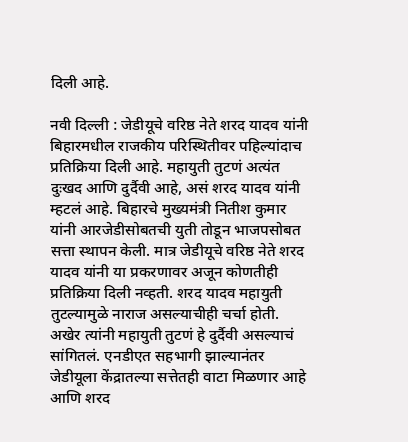दिली आहे.

नवी दिल्ली : जेडीयूचे वरिष्ठ नेते शरद यादव यांनी बिहारमधील राजकीय परिस्थितीवर पहिल्यांदाच प्रतिक्रिया दिली आहे. महायुती तुटणं अत्यंत दुःखद आणि दुर्दैवी आहे, असं शरद यादव यांनी म्हटलं आहे. बिहारचे मुख्यमंत्री नितीश कुमार यांनी आरजेडीसोबतची युती तोडून भाजपसोबत सत्ता स्थापन केली. मात्र जेडीयूचे वरिष्ठ नेते शरद यादव यांनी या प्रकरणावर अजून कोणतीही प्रतिक्रिया दिली नव्हती. शरद यादव महायुती तुटल्यामुळे नाराज असल्याचीही चर्चा होती. अखेर त्यांनी महायुती तुटणं हे दुर्दैवी असल्याचं सांगितलं. एनडीएत सहभागी झाल्यानंतर जेडीयूला केंद्रातल्या सत्तेतही वाटा मिळणार आहे आणि शरद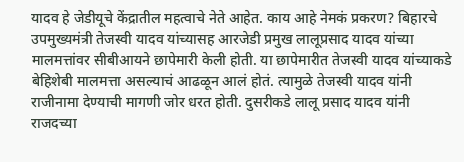यादव हे जेडीयूचे केंद्रातील महत्वाचे नेते आहेत. काय आहे नेमकं प्रकरण? बिहारचे उपमुख्यमंत्री तेजस्वी यादव यांच्यासह आरजेडी प्रमुख लालूप्रसाद यादव यांच्या मालमत्तांवर सीबीआयने छापेमारी केली होती. या छापेमारीत तेजस्वी यादव यांच्याकडे बेहिशेबी मालमत्ता असल्याचं आढळून आलं होतं. त्यामुळे तेजस्वी यादव यांनी राजीनामा देण्याची मागणी जोर धरत होती. दुसरीकडे लालू प्रसाद यादव यांनी राजदच्या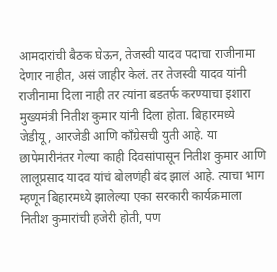आमदारांची बैठक घेऊन, तेजस्वी यादव पदाचा राजीनामा देणार नाहीत, असं जाहीर केलं. तर तेजस्वी यादव यांनी राजीनामा दिला नाही तर त्यांना बडतर्फ करण्याचा इशारा मुख्यमंत्री नितीश कुमार यांनी दिला होता. बिहारमध्ये जेडीयू, आरजेडी आणि काँग्रेसची युती आहे. या छापेमारीनंतर गेल्या काही दिवसांपासून नितीश कुमार आणि लालूप्रसाद यादव यांचं बोलणंही बंद झालं आहे. त्याचा भाग म्हणून बिहारमध्ये झालेल्या एका सरकारी कार्यक्रमाला नितीश कुमारांची हजेरी होती, पण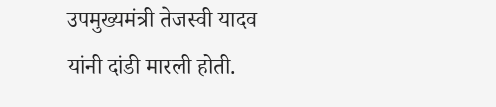उपमुख्यमंत्री तेजस्वी यादव यांनी दांडी मारली होती.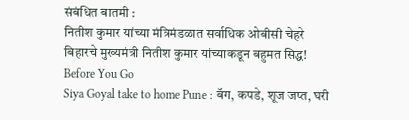संबंधित बातमी :
नितीश कुमार यांच्या मंत्रिमंडळात सर्वाधिक ओबीसी चेहरे
बिहारचे मुख्यमंत्री नितीश कुमार यांच्याकडून बहुमत सिद्ध!
Before You Go
Siya Goyal take to home Pune : बॅग, कपडे, शूज जप्त, घरी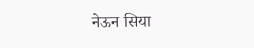नेऊन सिया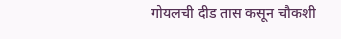गोयलची दीड तास कसून चौकशी